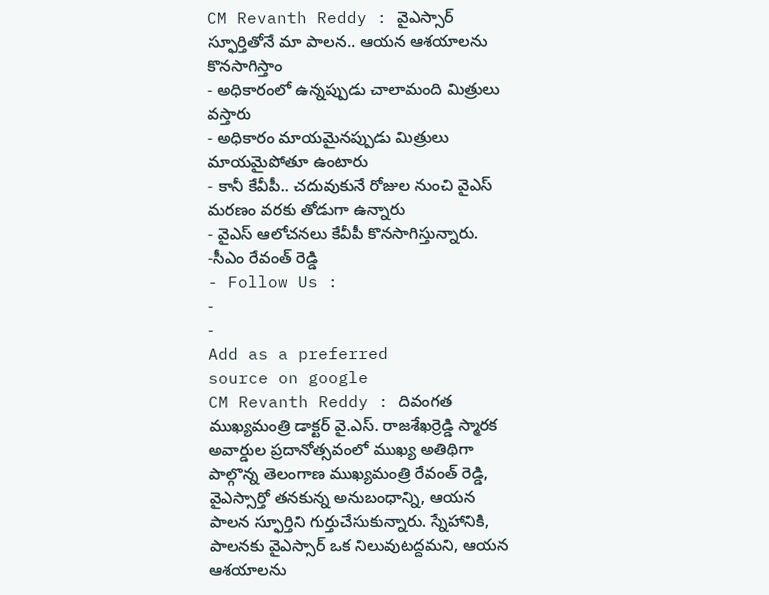CM Revanth Reddy : వైఎస్సార్ స్ఫూర్తితోనే మా పాలన.. ఆయన ఆశయాలను కొనసాగిస్తాం
- అధికారంలో ఉన్నప్పుడు చాలామంది మిత్రులు వస్తారు
- అధికారం మాయమైనప్పుడు మిత్రులు మాయమైపోతూ ఉంటారు
- కానీ కేవీపీ.. చదువుకునే రోజుల నుంచి వైఎస్ మరణం వరకు తోడుగా ఉన్నారు
- వైఎస్ ఆలోచనలు కేవీపీ కొనసాగిస్తున్నారు. -సీఎం రేవంత్ రెడ్డి
- Follow Us :
-
-
Add as a preferred
source on google
CM Revanth Reddy : దివంగత ముఖ్యమంత్రి డాక్టర్ వై.ఎస్. రాజశేఖర్రెడ్డి స్మారక అవార్డుల ప్రదానోత్సవంలో ముఖ్య అతిథిగా పాల్గొన్న తెలంగాణ ముఖ్యమంత్రి రేవంత్ రెడ్డి, వైఎస్సార్తో తనకున్న అనుబంధాన్ని, ఆయన పాలన స్ఫూర్తిని గుర్తుచేసుకున్నారు. స్నేహానికి, పాలనకు వైఎస్సార్ ఒక నిలువుటద్దమని, ఆయన ఆశయాలను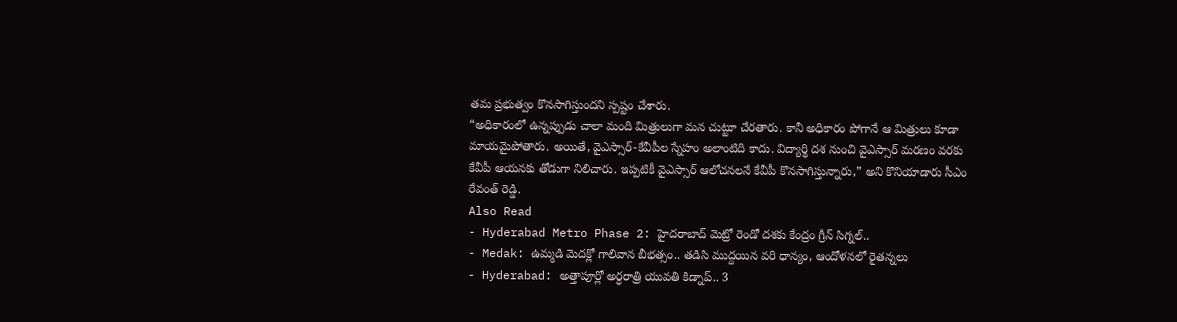తమ ప్రభుత్వం కొనసాగిస్తుందని స్పష్టం చేశారు.
“అధికారంలో ఉన్నప్పుడు చాలా మంది మిత్రులుగా మన చుట్టూ చేరతారు. కానీ అధికారం పోగానే ఆ మిత్రులు కూడా మాయమైపోతారు. అయితే, వైఎస్సార్-కేవీపీల స్నేహం అలాంటిది కాదు. విద్యార్థి దశ నుంచి వైఎస్సార్ మరణం వరకు కేవీపీ ఆయనకు తోడుగా నిలిచారు. ఇప్పటికీ వైఎస్సార్ ఆలోచనలనే కేవీపీ కొనసాగిస్తున్నారు,” అని కొనియాడారు సీఎం రేవంత్ రెడ్డి.
Also Read
- Hyderabad Metro Phase 2: హైదరాబాద్ మెట్రో రెండో దశకు కేంద్రం గ్రీన్ సిగ్నల్..
- Medak: ఉమ్మడి మెదక్లో గాలివాన బీభత్సం.. తడిసి ముద్దయిన వరి ధాన్యం, ఆందోళనలో రైతన్నలు
- Hyderabad: అత్తాపూర్లో అర్ధరాత్రి యువతి కిడ్నాప్.. 3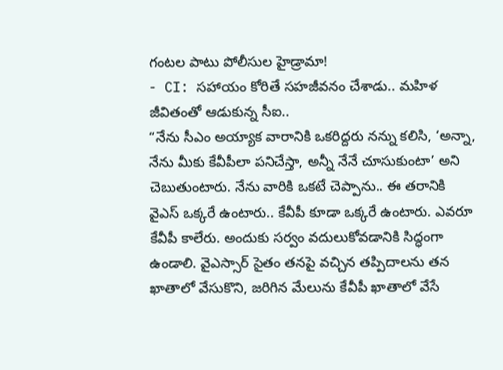గంటల పాటు పోలీసుల హైడ్రామా!
- CI: సహాయం కోరితే సహజీవనం చేశాడు.. మహిళ జీవితంతో ఆడుకున్న సీఐ..
“నేను సీఎం అయ్యాక వారానికి ఒకరిద్దరు నన్ను కలిసి, ‘అన్నా, నేను మీకు కేవీపీలా పనిచేస్తా, అన్నీ నేనే చూసుకుంటా’ అని చెబుతుంటారు. నేను వారికి ఒకటే చెప్పాను.. ఈ తరానికి వైఎస్ ఒక్కరే ఉంటారు.. కేవీపీ కూడా ఒక్కరే ఉంటారు. ఎవరూ కేవీపీ కాలేరు. అందుకు సర్వం వదులుకోవడానికి సిద్ధంగా ఉండాలి. వైఎస్సార్ సైతం తనపై వచ్చిన తప్పిదాలను తన ఖాతాలో వేసుకొని, జరిగిన మేలును కేవీపీ ఖాతాలో వేసే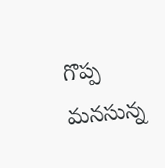గొప్ప మనసున్న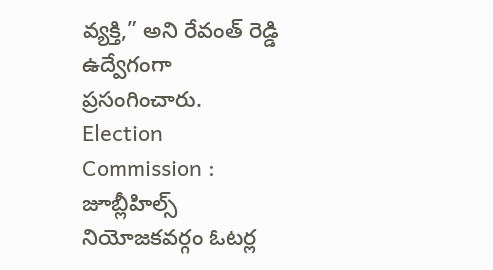వ్యక్తి,” అని రేవంత్ రెడ్డి ఉద్వేగంగా ప్రసంగించారు.
Election Commission : జూబ్లీహిల్స్ నియోజకవర్గం ఓటర్ల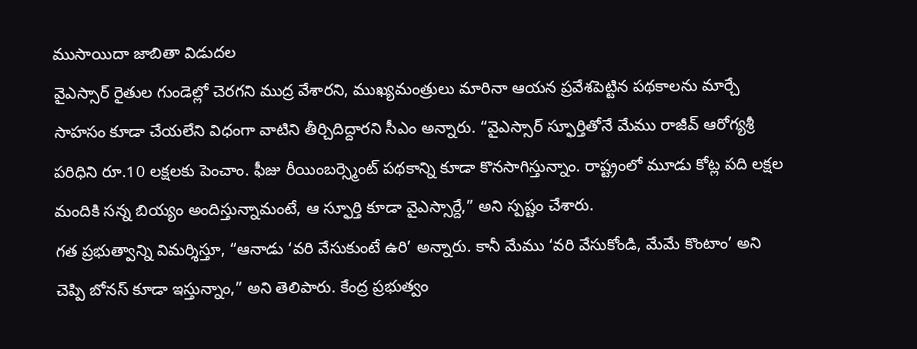ముసాయిదా జాబితా విడుదల
వైఎస్సార్ రైతుల గుండెల్లో చెరగని ముద్ర వేశారని, ముఖ్యమంత్రులు మారినా ఆయన ప్రవేశపెట్టిన పథకాలను మార్చే సాహసం కూడా చేయలేని విధంగా వాటిని తీర్చిదిద్దారని సీఎం అన్నారు. “వైఎస్సార్ స్ఫూర్తితోనే మేము రాజీవ్ ఆరోగ్యశ్రీ పరిధిని రూ.10 లక్షలకు పెంచాం. ఫీజు రీయింబర్స్మెంట్ పథకాన్ని కూడా కొనసాగిస్తున్నాం. రాష్ట్రంలో మూడు కోట్ల పది లక్షల మందికి సన్న బియ్యం అందిస్తున్నామంటే, ఆ స్ఫూర్తి కూడా వైఎస్సార్దే,” అని స్పష్టం చేశారు.
గత ప్రభుత్వాన్ని విమర్శిస్తూ, “ఆనాడు ‘వరి వేసుకుంటే ఉరి’ అన్నారు. కానీ మేము ‘వరి వేసుకోండి, మేమే కొంటాం’ అని చెప్పి బోనస్ కూడా ఇస్తున్నాం,” అని తెలిపారు. కేంద్ర ప్రభుత్వం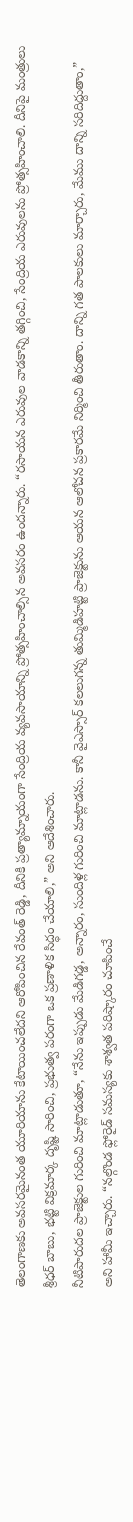తెలంగాణకు అవసరమైనంత యూరియాను కేటాయించలేదని ఆరోపించిన రేవంత్ రెడ్డి, దీనికి ప్రత్యామ్నాయంగా సేంద్రియ వ్యవసాయాన్ని ప్రోత్సహించాల్సిన అవసరం ఉందన్నారు. “రసాయన ఎరువుల వాడకాన్ని తగ్గించి, సేంద్రియ ఎరువులను ప్రోత్సహించాలి. దీనిపై మంత్రులు శ్రీధర్ బాబు, భట్టి విక్రమార్క దృష్టి సారించి, ప్రభుత్వ పరంగా ఒక ప్రణాళిక సిద్ధం చేయాలి,” అని ఆదేశించారు.
నీటిపారుదల ప్రాజెక్టుల గురించి మాట్లాడుతూ, “నేను ఇప్పుడు మేడిగడ్డ, అన్నారం, సుందిళ్ల గురించి మాట్లాడను. కానీ వైఎస్సార్ కలలుగన్న తుమ్మిడిహట్టి ప్రాజెక్టును ఆయన ఆలోచన ప్రకారమే నిర్మించి తీరుతాం. దాన్ని గత పాలకులు మార్చారు, మేము దాన్ని సరిదిద్దుతాం,” అని హామీ ఇచ్చారు. “నల్గొండ ఫ్లోరైడ్ సమస్యకు శాశ్వత పరిష్కారం చూపించే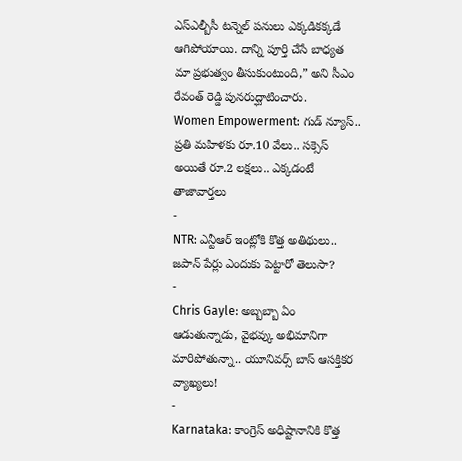ఎస్ఎల్బీసీ టన్నెల్ పనులు ఎక్కడికక్కడే ఆగిపోయాయి. దాన్ని పూర్తి చేసే బాధ్యత మా ప్రభుత్వం తీసుకుంటుంది,” అని సీఎం రేవంత్ రెడ్డి పునరుద్ఘాటించారు.
Women Empowerment: గుడ్ న్యూస్.. ప్రతి మహిళకు రూ.10 వేలు.. సక్సెస్ అయితే రూ.2 లక్షలు.. ఎక్కడంటే
తాజావార్తలు
-
NTR: ఎన్టీఆర్ ఇంట్లోకి కొత్త అతిథులు.. జపాన్ పేర్లు ఎందుకు పెట్టారో తెలుసా?
-
Chris Gayle: అబ్బబ్బా ఏం ఆడుతున్నాడు, వైభవ్కు అభిమానిగా మారిపోతున్నా.. యూనివర్స్ బాస్ ఆసక్తికర వ్యాఖ్యలు!
-
Karnataka: కాంగ్రెస్ అధిష్టానానికి కొత్త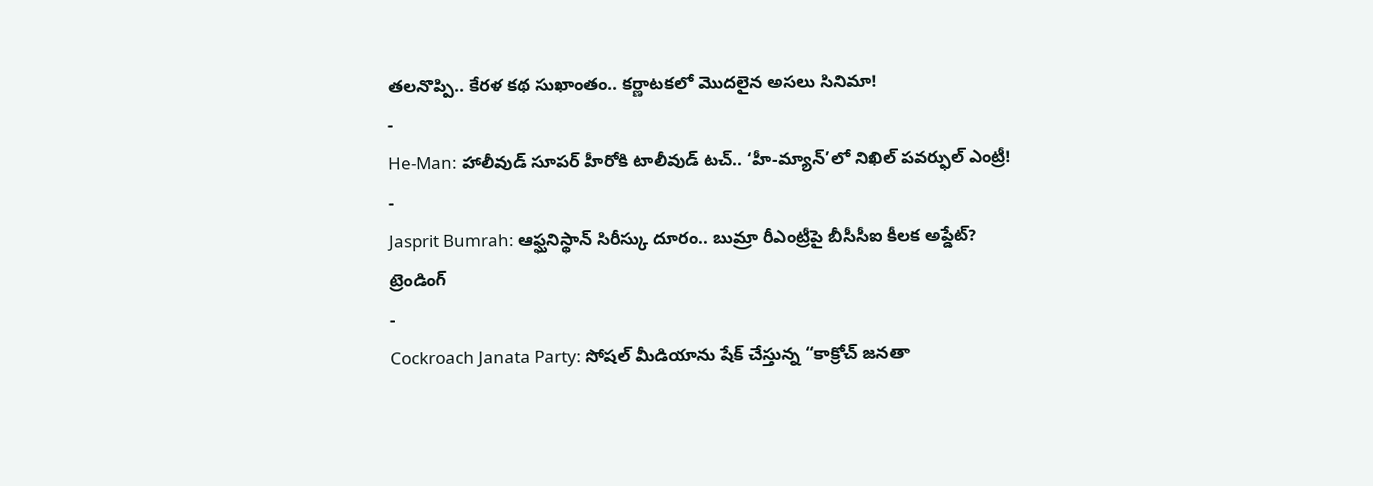తలనొప్పి.. కేరళ కథ సుఖాంతం.. కర్ణాటకలో మొదలైన అసలు సినిమా!
-
He-Man: హాలీవుడ్ సూపర్ హీరోకి టాలీవుడ్ టచ్.. ‘హీ-మ్యాన్’లో నిఖిల్ పవర్ఫుల్ ఎంట్రీ!
-
Jasprit Bumrah: ఆఫ్ఘనిస్థాన్ సిరీస్కు దూరం.. బుమ్రా రీఎంట్రీపై బీసీసీఐ కీలక అప్డేట్?
ట్రెండింగ్
-
Cockroach Janata Party: సోషల్ మీడియాను షేక్ చేస్తున్న “కాక్రోచ్ జనతా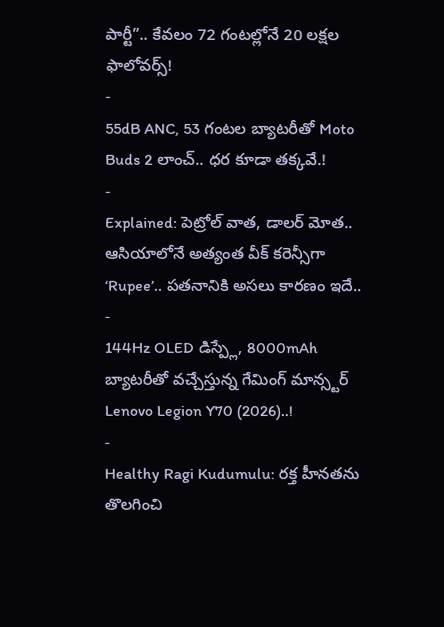పార్టీ”.. కేవలం 72 గంటల్లోనే 20 లక్షల ఫాలోవర్స్!
-
55dB ANC, 53 గంటల బ్యాటరీతో Moto Buds 2 లాంచ్.. ధర కూడా తక్కవే.!
-
Explained: పెట్రోల్ వాత, డాలర్ మోత.. ఆసియాలోనే అత్యంత వీక్ కరెన్సీగా ‘Rupee’.. పతనానికి అసలు కారణం ఇదే..
-
144Hz OLED డిస్ప్లే, 8000mAh బ్యాటరీతో వచ్చేస్తున్న గేమింగ్ మాన్స్టర్ Lenovo Legion Y70 (2026)..!
-
Healthy Ragi Kudumulu: రక్త హీనతను తొలగించి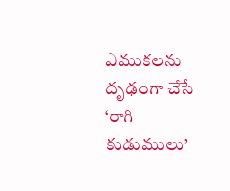ఎముకలను దృఢంగా చేసే ‘రాగి కుడుములు’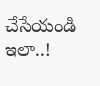చేసేయండి ఇలా..!